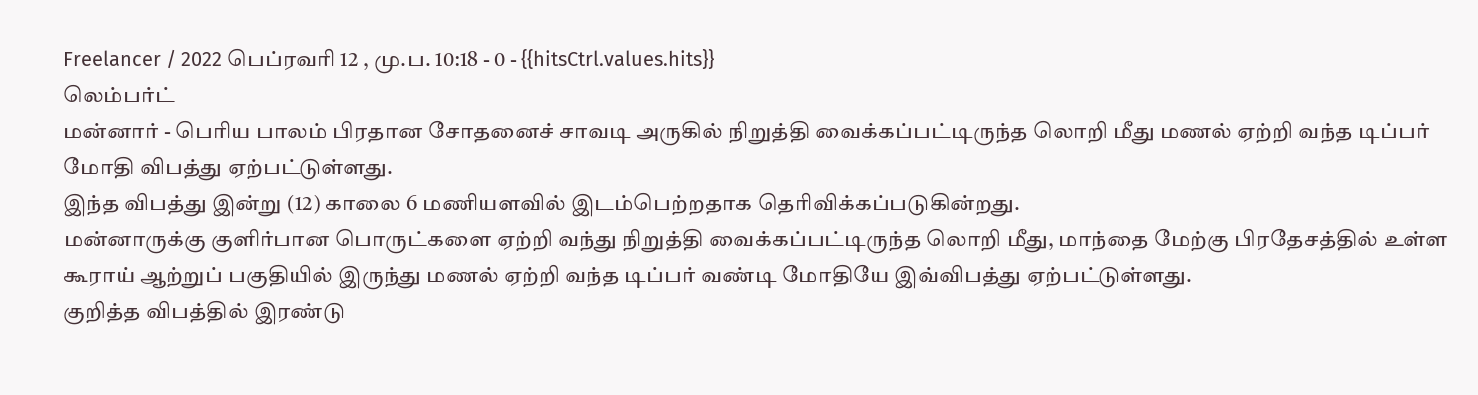Freelancer / 2022 பெப்ரவரி 12 , மு.ப. 10:18 - 0 - {{hitsCtrl.values.hits}}
லெம்பர்ட்
மன்னார் - பெரிய பாலம் பிரதான சோதனைச் சாவடி அருகில் நிறுத்தி வைக்கப்பட்டிருந்த லொறி மீது மணல் ஏற்றி வந்த டிப்பர் மோதி விபத்து ஏற்பட்டுள்ளது.
இந்த விபத்து இன்று (12) காலை 6 மணியளவில் இடம்பெற்றதாக தெரிவிக்கப்படுகின்றது.
மன்னாருக்கு குளிர்பான பொருட்களை ஏற்றி வந்து நிறுத்தி வைக்கப்பட்டிருந்த லொறி மீது, மாந்தை மேற்கு பிரதேசத்தில் உள்ள கூராய் ஆற்றுப் பகுதியில் இருந்து மணல் ஏற்றி வந்த டிப்பர் வண்டி மோதியே இவ்விபத்து ஏற்பட்டுள்ளது.
குறித்த விபத்தில் இரண்டு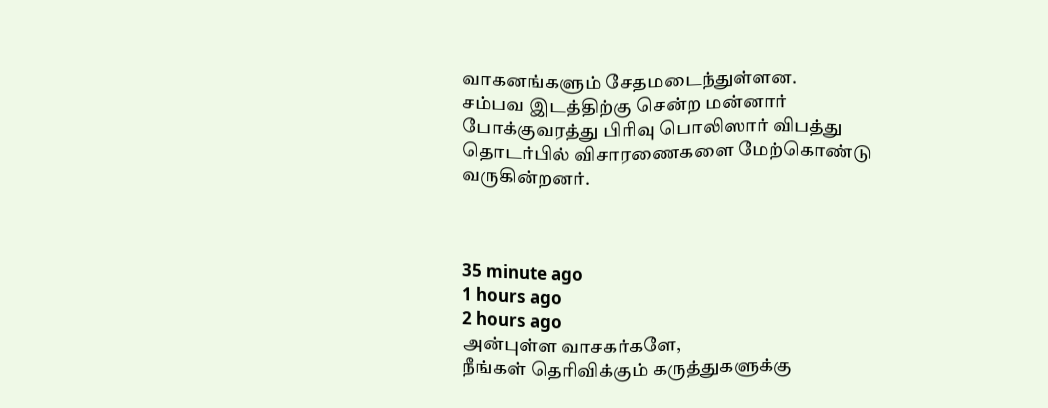வாகனங்களும் சேதமடைந்துள்ளன.
சம்பவ இடத்திற்கு சென்ற மன்னார் போக்குவரத்து பிரிவு பொலிஸார் விபத்து தொடர்பில் விசாரணைகளை மேற்கொண்டு வருகின்றனர்.



35 minute ago
1 hours ago
2 hours ago
அன்புள்ள வாசகர்களே,
நீங்கள் தெரிவிக்கும் கருத்துகளுக்கு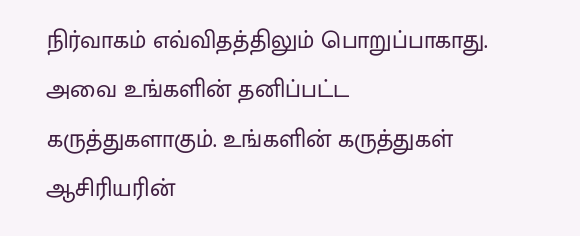நிர்வாகம் எவ்விதத்திலும் பொறுப்பாகாது. அவை உங்களின் தனிப்பட்ட கருத்துகளாகும். உங்களின் கருத்துகள் ஆசிரியரின்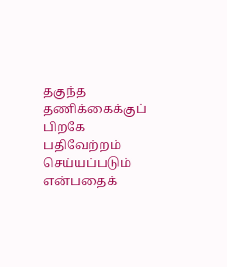தகுந்த தணிக்கைக்குப் பிறகே பதிவேற்றம் செய்யப்படும் என்பதைக்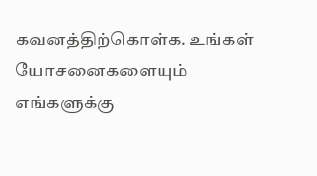கவனத்திற்கொள்க. உங்கள் யோசனைகளையும் எங்களுக்கு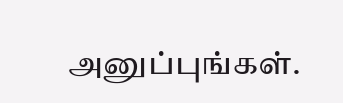அனுப்புங்கள்.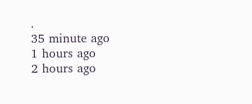.
35 minute ago
1 hours ago
2 hours ago